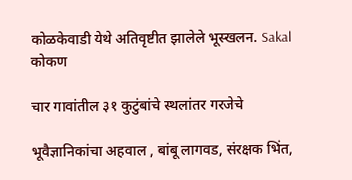कोळकेवाडी येथे अतिवृष्टीत झालेले भूस्खलन. Sakal
कोकण

चार गावांतील ३१ कुटुंबांचे स्थलांतर गरजेचे

भूवैज्ञानिकांचा अहवाल , बांबू लागवड, संरक्षक भिंत,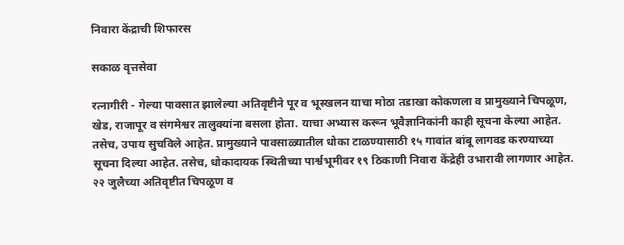निवारा केंद्राची शिफारस

सकाळ वृत्तसेवा

रत्नागीरी - गेल्या पावसात झालेल्या अतिवृष्टीने पूर व भूस्खलन याचा मोठा तडाखा कोकणला व प्रामुख्याने चिपळूण, खेड, राजापूर व संगमेश्वर तालुक्यांना बसला होता. याचा अभ्यास करून भूवैज्ञानिकांनी काही सूचना केल्या आहेत. तसेच, उपाय सुचविले आहेत. प्रामुख्याने पावसाळ्यातील धोका टाळण्यासाठी १५ गावांत बांबू लागवड करण्याच्या सूचना दिल्या आहेत. तसेच, धोकादायक स्थितीच्या पार्श्वभूमीवर १९ ठिकाणी निवारा केंद्रेही उभारावी लागणार आहेत. २२ जुलैच्या अतिवृष्टीत चिपळूण व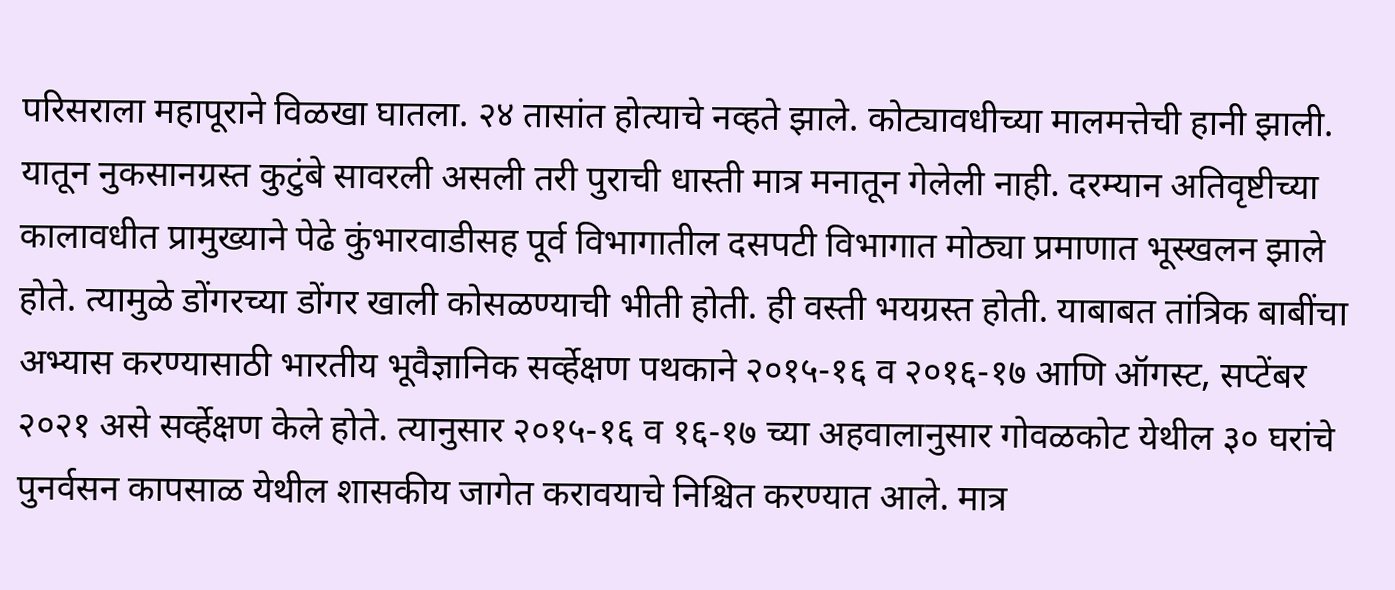परिसराला महापूराने विळखा घातला. २४ तासांत होत्याचे नव्हते झाले. कोट्यावधीच्या मालमत्तेची हानी झाली. यातून नुकसानग्रस्त कुटुंबे सावरली असली तरी पुराची धास्ती मात्र मनातून गेलेली नाही. दरम्यान अतिवृष्टीच्या कालावधीत प्रामुख्याने पेढे कुंभारवाडीसह पूर्व विभागातील दसपटी विभागात मोठ्या प्रमाणात भूस्खलन झाले होते. त्यामुळे डोंगरच्या डोंगर खाली कोसळण्याची भीती होती. ही वस्ती भयग्रस्त होती. याबाबत तांत्रिक बाबींचा अभ्यास करण्यासाठी भारतीय भूवैज्ञानिक सर्व्हेक्षण पथकाने २०१५-१६ व २०१६-१७ आणि ऑगस्ट, सप्टेंबर २०२१ असे सर्व्हेक्षण केले होते. त्यानुसार २०१५-१६ व १६-१७ च्या अहवालानुसार गोवळकोट येथील ३० घरांचे पुनर्वसन कापसाळ येथील शासकीय जागेत करावयाचे निश्चित करण्यात आले. मात्र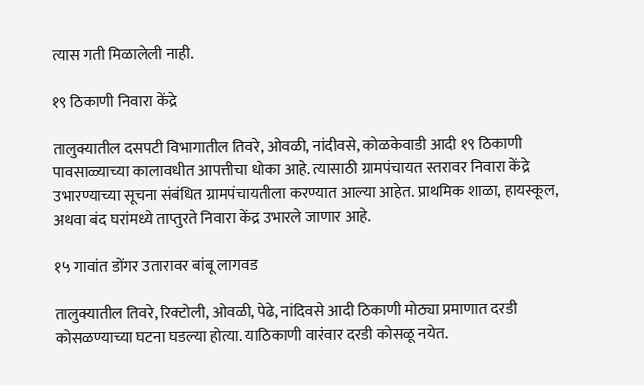त्यास गती मिळालेली नाही.

१९ ठिकाणी निवारा केंद्रे

तालुक्यातील दसपटी विभागातील तिवरे, ओवळी, नांदीवसे, कोळकेवाडी आदी १९ ठिकाणी पावसाळ्याच्या कालावधीत आपत्तीचा धोका आहे. त्यासाठी ग्रामपंचायत स्तरावर निवारा केंद्रे उभारण्याच्या सूचना संबंधित ग्रामपंचायतीला करण्यात आल्या आहेत. प्राथमिक शाळा, हायस्कूल, अथवा बंद घरांमध्ये ताप्तुरते निवारा केंद्र उभारले जाणार आहे.

१५ गावांत डोंगर उतारावर बांबू लागवड

तालुक्यातील तिवरे, रिक्टोली, ओवळी, पेढे, नांदिवसे आदी ठिकाणी मोठ्या प्रमाणात दरडी कोसळण्याच्या घटना घडल्या होत्या. याठिकाणी वारंवार दरडी कोसळू नयेत.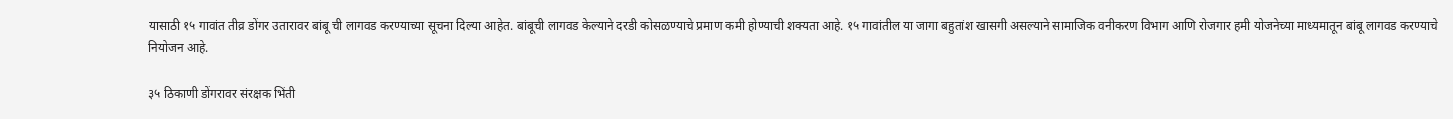यासाठी १५ गावांत तीव्र डोंगर उतारावर बांबू ची लागवड करण्याच्या सूचना दिल्या आहेत. बांबूची लागवड केल्याने दरडी कोसळण्याचे प्रमाण कमी होण्याची शक्यता आहे. १५ गावांतील या जागा बहुतांश खासगी असल्याने सामाजिक वनीकरण विभाग आणि रोजगार हमी योजनेच्या माध्यमातून बांबू लागवड करण्याचे नियोजन आहे.

३५ ठिकाणी डोंगरावर संरक्षक भिंती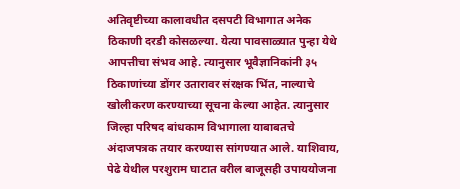अतिवृष्टीच्या कालावधीत दसपटी विभागात अनेक ठिकाणी दरडी कोसळल्या. येत्या पावसाळ्यात पुन्हा येथे आपत्तीचा संभव आहे. त्यानुसार भूवैज्ञानिकांनी ३५ ठिकाणांच्या डोंगर उतारावर संरक्षक भिंत, नाल्याचे खोलीकरण करण्याच्या सूचना केल्या आहेत. त्यानुसार जिल्हा परिषद बांधकाम विभागाला याबाबतचे अंदाजपत्रक तयार करण्यास सांगण्यात आले. याशिवाय, पेढे येथील परशुराम घाटात वरील बाजूसही उपाययोजना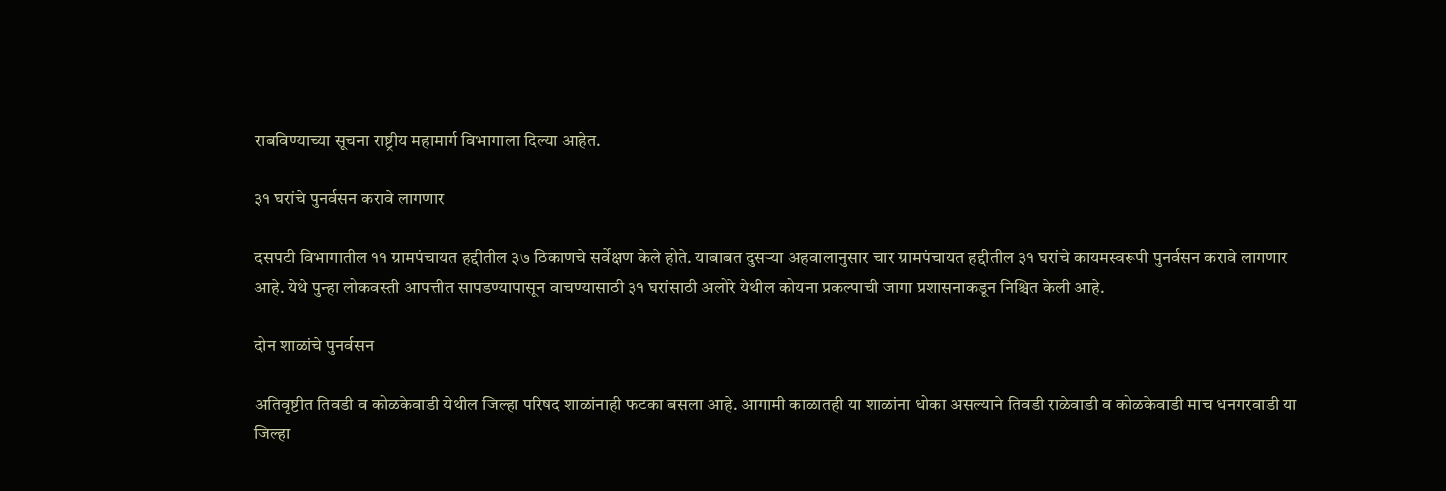राबविण्याच्या सूचना राष्ट्रीय महामार्ग विभागाला दिल्या आहेत.

३१ घरांचे पुनर्वसन करावे लागणार

दसपटी विभागातील ११ ग्रामपंचायत हद्दीतील ३७ ठिकाणचे सर्वेक्षण केले होते. याबाबत दुसऱ्या अहवालानुसार चार ग्रामपंचायत हद्दीतील ३१ घरांचे कायमस्वरूपी पुनर्वसन करावे लागणार आहे. येथे पुन्हा लोकवस्ती आपत्तीत सापडण्यापासून वाचण्यासाठी ३१ घरांसाठी अलोरे येथील कोयना प्रकल्पाची जागा प्रशासनाकडून निश्चित केली आहे.

दोन शाळांचे पुनर्वसन

अतिवृष्टीत तिवडी व कोळकेवाडी येथील जिल्हा परिषद शाळांनाही फटका बसला आहे. आगामी काळातही या शाळांना धोका असल्याने तिवडी राळेवाडी व कोळकेवाडी माच धनगरवाडी या जिल्हा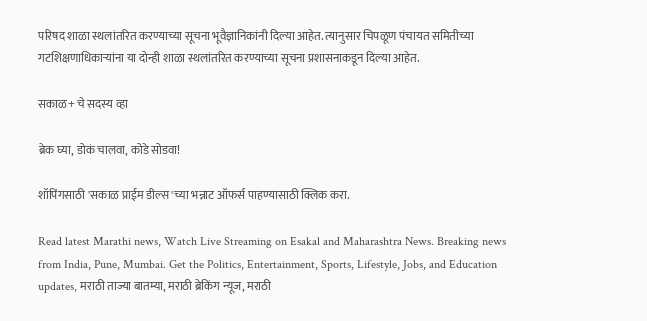परिषद शाळा स्थलांतरित करण्याच्या सूचना भूवैज्ञानिकांनी दिल्या आहेत. त्यानुसार चिपळूण पंचायत समितीच्या गटशिक्षणाधिकाऱ्यांना या दोन्ही शाळा स्थलांतरित करण्याच्या सूचना प्रशासनाकडून दिल्या आहेत.

सकाळ+ चे सदस्य व्हा

ब्रेक घ्या, डोकं चालवा, कोडे सोडवा!

शॉपिंगसाठी 'सकाळ प्राईम डील्स'च्या भन्नाट ऑफर्स पाहण्यासाठी क्लिक करा.

Read latest Marathi news, Watch Live Streaming on Esakal and Maharashtra News. Breaking news from India, Pune, Mumbai. Get the Politics, Entertainment, Sports, Lifestyle, Jobs, and Education updates, मराठी ताज्या बातम्या, मराठी ब्रेकिंग न्यूज, मराठी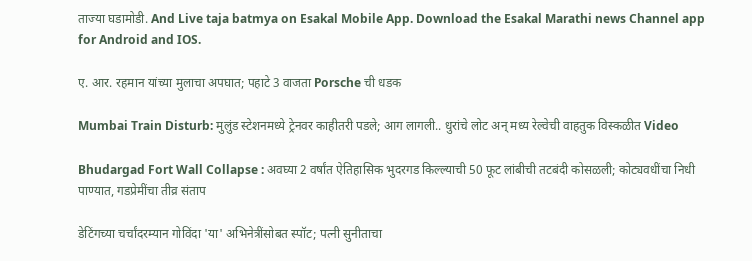ताज्या घडामोडी. And Live taja batmya on Esakal Mobile App. Download the Esakal Marathi news Channel app for Android and IOS.

ए. आर. रहमान यांच्या मुलाचा अपघात; पहाटे 3 वाजता Porsche ची धडक

Mumbai Train Disturb: मुलुंड स्टेशनमध्ये ट्रेनवर काहीतरी पडले; आग लागली.. धुरांचे लोट अन् मध्य रेल्वेची वाहतुक विस्कळीत Video

Bhudargad Fort Wall Collapse : अवघ्या 2 वर्षांत ऐतिहासिक भुदरगड किल्ल्याची 50 फूट लांबीची तटबंदी कोसळली; कोट्यवधींचा निधी पाण्यात, गडप्रेमींचा तीव्र संताप

डेटिंगच्या चर्चांदरम्यान गोविंदा 'या' अभिनेत्रींसोबत स्पॉट; पत्नी सुनीताचा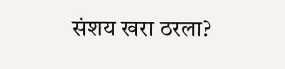संशय खरा ठरला?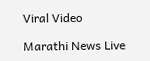Viral Video

Marathi News Live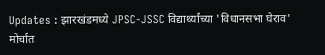Updates : झारखंडमध्ये JPSC-JSSC विद्यार्थ्यांच्या 'विधानसभा घेराव' मोर्चात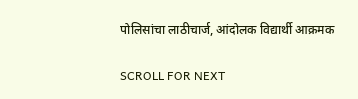पोलिसांचा लाठीचार्ज, आंदोलक विद्यार्थी आक्रमक

SCROLL FOR NEXT